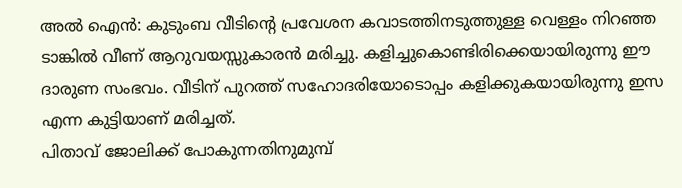അൽ ഐൻ: കുടുംബ വീടിന്റെ പ്രവേശന കവാടത്തിനടുത്തുള്ള വെള്ളം നിറഞ്ഞ ടാങ്കിൽ വീണ് ആറുവയസ്സുകാരൻ മരിച്ചു. കളിച്ചുകൊണ്ടിരിക്കെയായിരുന്നു ഈ ദാരുണ സംഭവം. വീടിന് പുറത്ത് സഹോദരിയോടൊപ്പം കളിക്കുകയായിരുന്നു ഇസ എന്ന കുട്ടിയാണ് മരിച്ചത്.
പിതാവ് ജോലിക്ക് പോകുന്നതിനുമുമ്പ്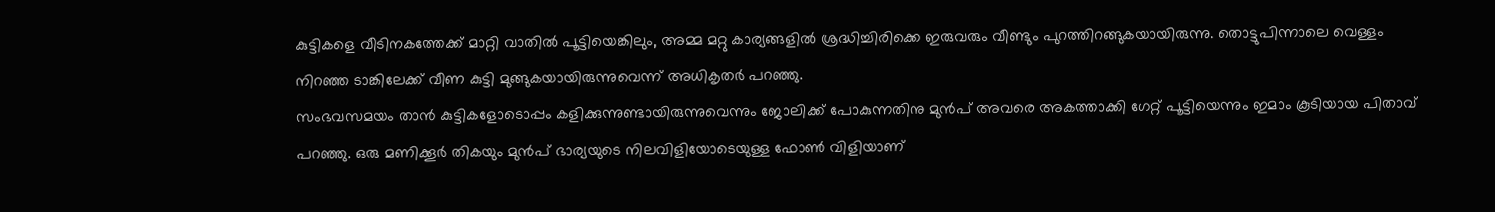കുട്ടികളെ വീടിനകത്തേക്ക് മാറ്റി വാതിൽ പൂട്ടിയെങ്കിലും, അമ്മ മറ്റു കാര്യങ്ങളിൽ ശ്രദ്ധിച്ചിരിക്കെ ഇരുവരും വീണ്ടും പുറത്തിറങ്ങുകയായിരുന്നു. തൊട്ടുപിന്നാലെ വെള്ളം നിറഞ്ഞ ടാങ്കിലേക്ക് വീണ കുട്ടി മുങ്ങുകയായിരുന്നുവെന്ന് അധികൃതർ പറഞ്ഞു.
സംഭവസമയം താൻ കുട്ടികളോടൊപ്പം കളിക്കുന്നുണ്ടായിരുന്നുവെന്നും ജോലിക്ക് പോകുന്നതിനു മുൻപ് അവരെ അകത്താക്കി ഗേറ്റ് പൂട്ടിയെന്നും ഇമാം കൂടിയായ പിതാവ് പറഞ്ഞു. ഒരു മണിക്കൂർ തികയും മുൻപ് ഭാര്യയുടെ നിലവിളിയോടെയുള്ള ഫോൺ വിളിയാണ്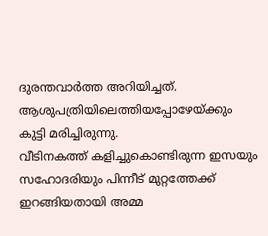ദുരന്തവാർത്ത അറിയിച്ചത്. ആശുപത്രിയിലെത്തിയപ്പോഴേയ്ക്കും കുട്ടി മരിച്ചിരുന്നു.
വീടിനകത്ത് കളിച്ചുകൊണ്ടിരുന്ന ഇസയും സഹോദരിയും പിന്നീട് മുറ്റത്തേക്ക് ഇറങ്ങിയതായി അമ്മ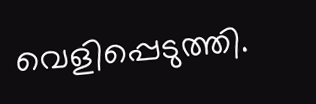വെളിപ്പെടുത്തി.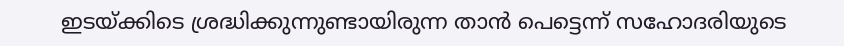ഇടയ്ക്കിടെ ശ്രദ്ധിക്കുന്നുണ്ടായിരുന്ന താൻ പെട്ടെന്ന് സഹോദരിയുടെ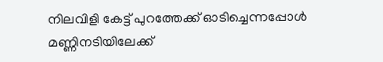നിലവിളി കേട്ട് പുറത്തേക്ക് ഓടിച്ചെന്നപ്പോൾ മണ്ണിനടിയിലേക്ക്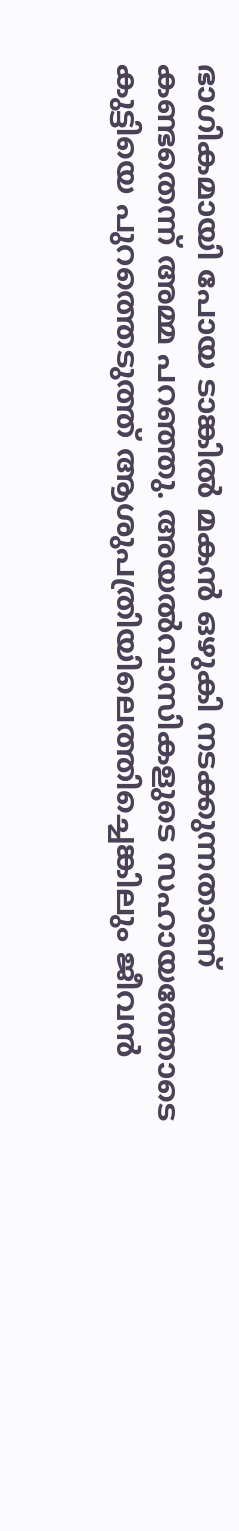ഭാഗികമായി പോയ ടാങ്കിൽ മകൻ ഒഴുകി നടക്കുന്നതാണ് കണ്ടതെന്ന് അമ്മ പറഞ്ഞു. അയൽവാസികളുടെ സഹായത്തോടെ കുട്ടിയെ പുറത്തെടുത്ത് ആശുപത്രിയിലെത്തിച്ചെങ്കിലും ജീവൻ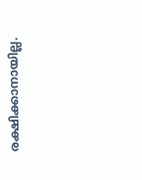രക്ഷിക്കാനായില്ല.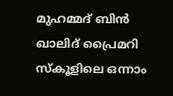മുഹമ്മദ് ബിൻ ഖാലിദ് പ്രൈമറി സ്കൂളിലെ ഒന്നാം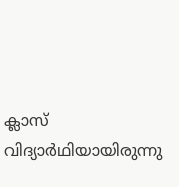ക്ലാസ് വിദ്യാർഥിയായിരുന്നു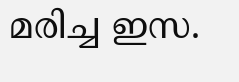മരിച്ച ഇസ.